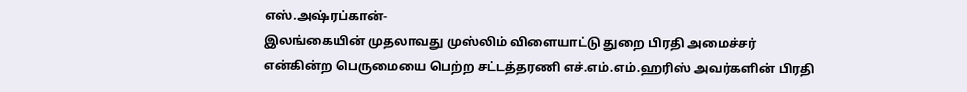எஸ்.அஷ்ரப்கான்-
இலங்கையின் முதலாவது முஸ்லிம் விளையாட்டு துறை பிரதி அமைச்சர் என்கின்ற பெருமையை பெற்ற சட்டத்தரணி எச்.எம்.எம்.ஹரிஸ் அவர்களின் பிரதி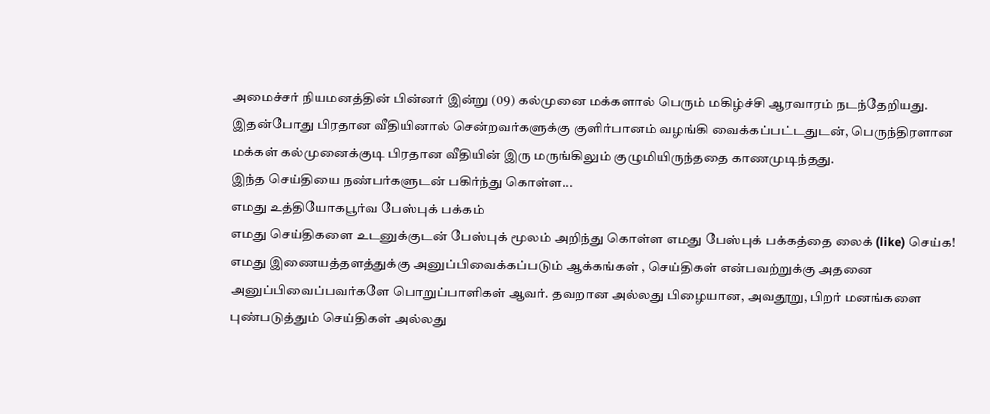அமைச்சர் நியமனத்தின் பின்னர் இன்று (09) கல்முனை மக்களால் பெரும் மகிழ்ச்சி ஆரவாரம் நடந்தேறியது.
இதன்போது பிரதான வீதியினால் சென்றவர்களுக்கு குளிர்பானம் வழங்கி வைக்கப்பட்டதுடன், பெருந்திரளான மக்கள் கல்முனைக்குடி பிரதான வீதியின் இரு மருங்கிலும் குழுமியிருந்ததை காணமுடிந்தது.
இந்த செய்தியை நண்பர்களுடன் பகிர்ந்து கொள்ள...
எமது உத்தியோகபூர்வ பேஸ்புக் பக்கம்
எமது செய்திகளை உடனுக்குடன் பேஸ்புக் மூலம் அறிந்து கொள்ள எமது பேஸ்புக் பக்கத்தை லைக் (like) செய்க!
எமது இணையத்தளத்துக்கு அனுப்பிவைக்கப்படும் ஆக்கங்கள் , செய்திகள் என்பவற்றுக்கு அதனை அனுப்பிவைப்பவர்களே பொறுப்பாளிகள் ஆவர். தவறான அல்லது பிழையான, அவதூறு, பிறர் மனங்களை புண்படுத்தும் செய்திகள் அல்லது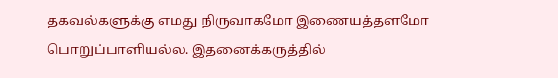தகவல்களுக்கு எமது நிருவாகமோ இணையத்தளமோ பொறுப்பாளியல்ல. இதனைக்கருத்தில்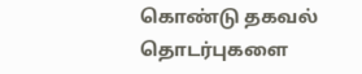கொண்டு தகவல் தொடர்புகளை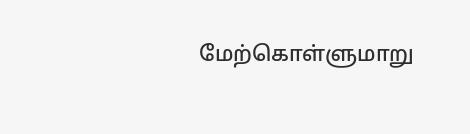மேற்கொள்ளுமாறு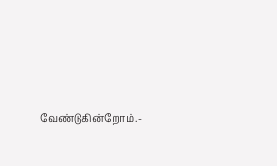வேண்டுகின்றோம்.-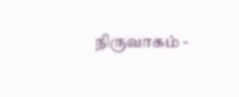நிருவாகம் -